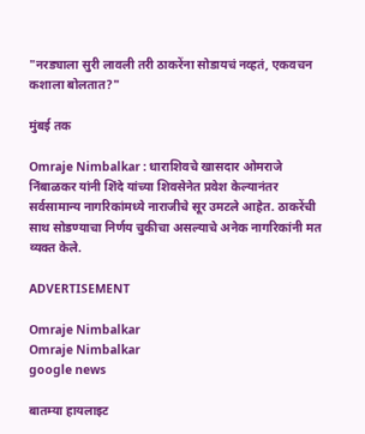"नरड्याला सुरी लावली तरी ठाकरेंना सोडायचं नव्हतं, एकवचन कशाला बोलतात?"

मुंबई तक

Omraje Nimbalkar : धाराशिवचे खासदार ओमराजे निंबाळकर यांनी शिंदे यांच्या शिवसेनेत प्रवेश केल्यानंतर सर्वसामान्य नागरिकांमध्ये नाराजीचे सूर उमटले आहेत. ठाकरेंची साथ सोडण्याचा निर्णय चुकीचा असल्याचे अनेक नागरिकांनी मत व्यक्त केले.

ADVERTISEMENT

Omraje Nimbalkar
Omraje Nimbalkar
google news

बातम्या हायलाइट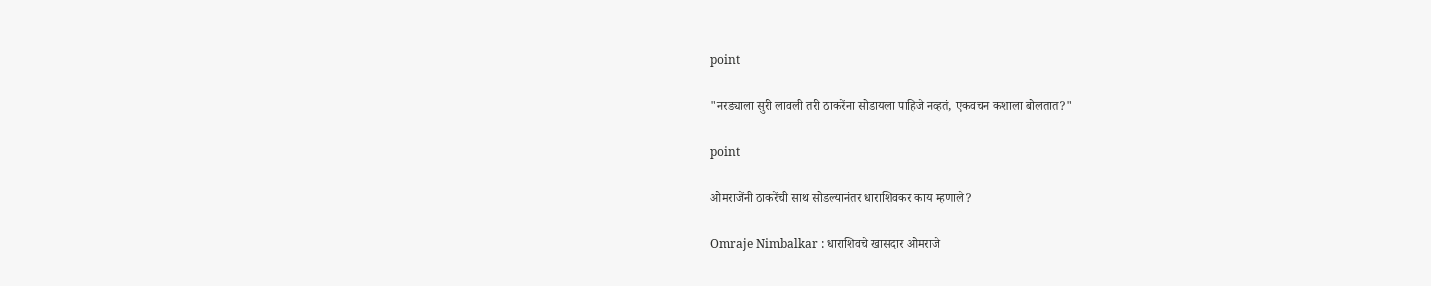point

"नरड्याला सुरी लावली तरी ठाकरेंना सोडायला पाहिजे नव्हतं, एकवचन कशाला बोलतात?"

point

ओमराजेंनी ठाकरेंची साथ सोडल्यानंतर धाराशिवकर काय म्हणाले?

Omraje Nimbalkar : धाराशिवचे खासदार ओमराजे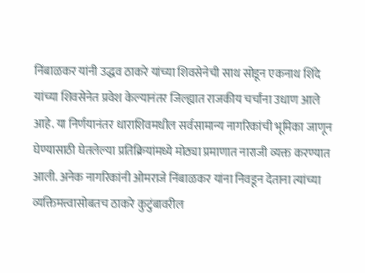निंबाळकर यांनी उद्धव ठाकरे यांच्या शिवसेनेची साथ सोडून एकनाथ शिंदे यांच्या शिवसेनेत प्रवेश केल्यानंतर जिल्ह्यात राजकीय चर्चांना उधाण आले आहे. या निर्णयानंतर धाराशिवमधील सर्वसामान्य नागरिकांची भूमिका जाणून घेण्यासाठी घेतलेल्या प्रतिक्रियांमध्ये मोठ्या प्रमाणात नाराजी व्यक्त करण्यात आली. अनेक नागरिकांनी ओमराजे निंबाळकर यांना निवडून देताना त्यांच्या व्यक्तिमत्त्वासोबतच ठाकरे कुटुंबावरील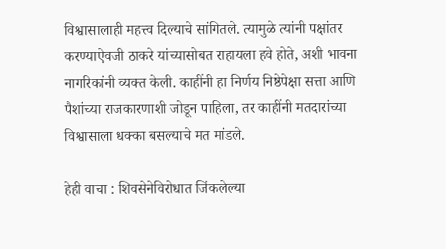विश्वासालाही महत्त्व दिल्याचे सांगितले. त्यामुळे त्यांनी पक्षांतर करण्याऐवजी ठाकरे यांच्यासोबत राहायला हवे होते, अशी भावना नागरिकांनी व्यक्त केली. काहींनी हा निर्णय निष्ठेपेक्षा सत्ता आणि पैशांच्या राजकारणाशी जोडून पाहिला, तर काहींनी मतदारांच्या विश्वासाला धक्का बसल्याचे मत मांडले.

हेही वाचा : शिवसेनेविरोधात जिंकलेल्या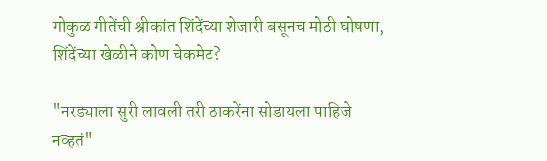गोकुळ गीतेंची श्रीकांत शिंदेंच्या शेजारी बसूनच मोठी घोषणा, शिंदेंच्या खेळीने कोण चेकमेट?

"नरड्याला सुरी लावली तरी ठाकरेंना सोडायला पाहिजे नव्हतं"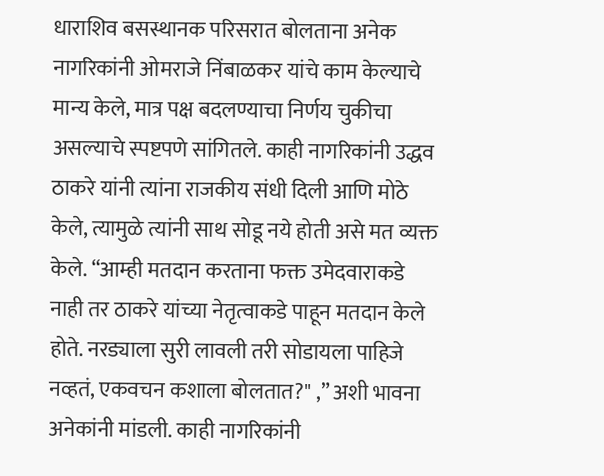धाराशिव बसस्थानक परिसरात बोलताना अनेक नागरिकांनी ओमराजे निंबाळकर यांचे काम केल्याचे मान्य केले, मात्र पक्ष बदलण्याचा निर्णय चुकीचा असल्याचे स्पष्टपणे सांगितले. काही नागरिकांनी उद्धव ठाकरे यांनी त्यांना राजकीय संधी दिली आणि मोठे केले, त्यामुळे त्यांनी साथ सोडू नये होती असे मत व्यक्त केले. “आम्ही मतदान करताना फक्त उमेदवाराकडे नाही तर ठाकरे यांच्या नेतृत्वाकडे पाहून मतदान केले होते. नरड्याला सुरी लावली तरी सोडायला पाहिजे नव्हतं, एकवचन कशाला बोलतात?" ,” अशी भावना अनेकांनी मांडली. काही नागरिकांनी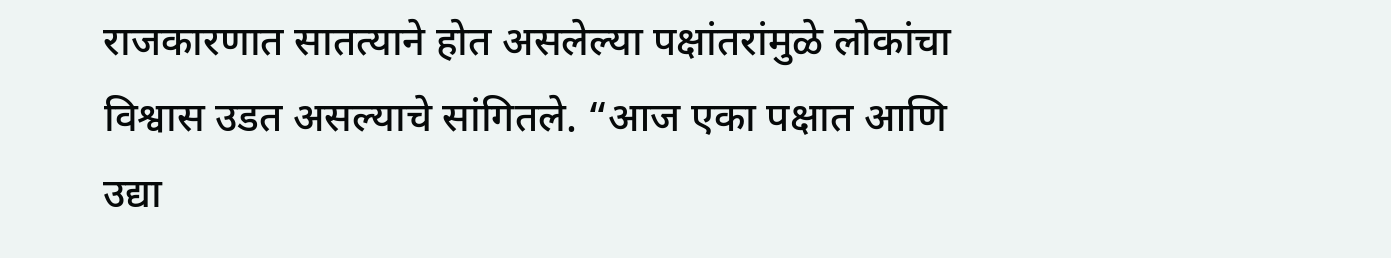राजकारणात सातत्याने होत असलेल्या पक्षांतरांमुळे लोकांचा विश्वास उडत असल्याचे सांगितले. “आज एका पक्षात आणि उद्या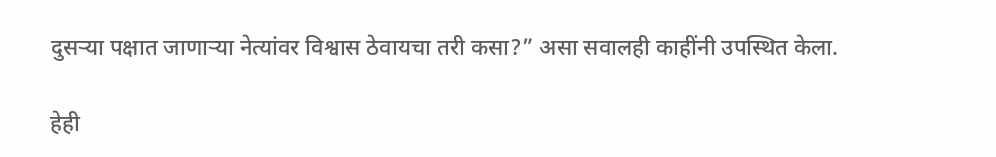दुसऱ्या पक्षात जाणाऱ्या नेत्यांवर विश्वास ठेवायचा तरी कसा?” असा सवालही काहींनी उपस्थित केला.

हेही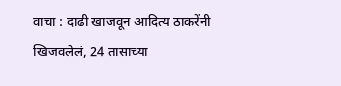वाचा : दाढी खाजवून आदित्य ठाकरेंनी खिजवलेलं, 24 तासाच्या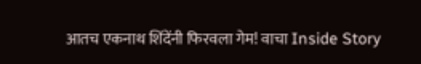आतच एकनाथ शिंदेंनी फिरवला गेम! वाचा Inside Story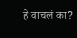हे वाचलं का?